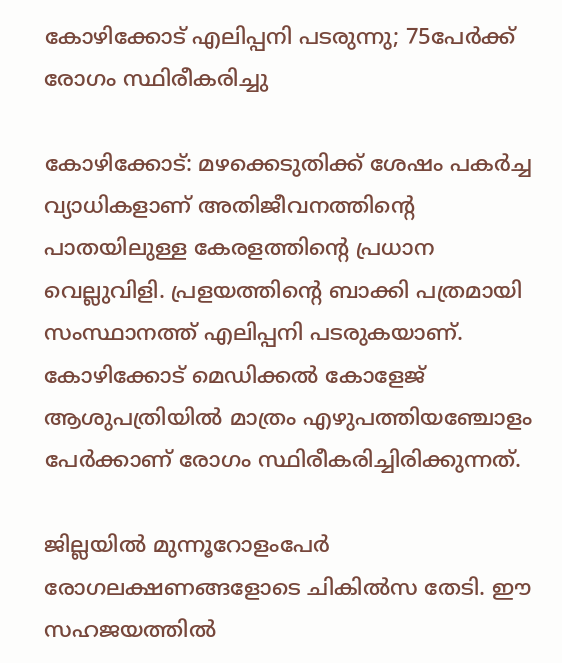കോഴിക്കോട് എലിപ്പനി പടരുന്നു; 75പേര്‍ക്ക് രോഗം സ്ഥിരീകരിച്ചു

കോഴിക്കോട്: മഴക്കെടുതിക്ക് ശേഷം പകർച്ച വ്യാധികളാണ് അതിജീവനത്തിന്റെ പാതയിലുള്ള കേരളത്തിന്‍റെ പ്രധാന വെല്ലുവിളി. പ്രളയത്തിന്‍റെ ബാക്കി പത്രമായി സംസ്ഥാനത്ത് എലിപ്പനി പടരുകയാണ്. കോഴിക്കോട് മെഡിക്കൽ കോളേജ് ആശുപത്രിയിൽ മാത്രം എഴുപത്തിയഞ്ചോളം പേർക്കാണ് രോഗം സ്ഥിരീകരിച്ചിരിക്കുന്നത്.

ജില്ലയിൽ മുന്നൂറോളംപേര്‍ രോഗലക്ഷണങ്ങളോടെ ചികില്‍സ തേടി. ഈ സഹജയത്തിൽ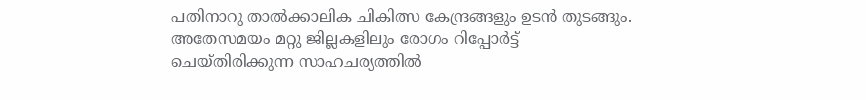പതിനാറു താൽക്കാലിക ചികിത്സ കേന്ദ്രങ്ങളും ഉടൻ തുടങ്ങും. അതേസമയം മറ്റു ജില്ലകളിലും രോഗം റിപ്പോർട്ട് ചെയ്തിരിക്കുന്ന സാഹചര്യത്തിൽ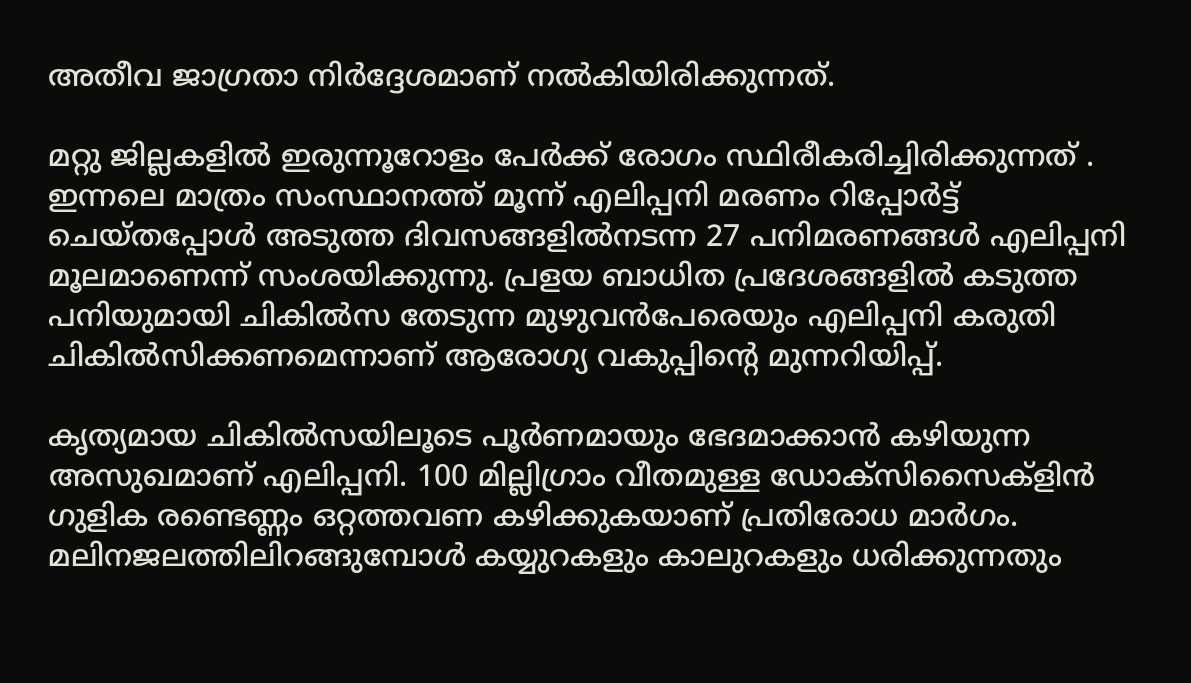അതീവ ജാഗ്രതാ നിർദ്ദേശമാണ് നൽകിയിരിക്കുന്നത്.

മറ്റു ജില്ലകളിൽ ഇരുന്നൂറോളം പേര്‍ക്ക് രോഗം സ്ഥിരീകരിച്ചിരിക്കുന്നത് . ഇന്നലെ മാത്രം സംസ്ഥാനത്ത് മൂന്ന് എലിപ്പനി മരണം റിപ്പോര്‍ട്ട് ചെയ്തപ്പോള്‍ അടുത്ത ദിവസങ്ങളില്‍നടന്ന 27 പനിമരണങ്ങള്‍ എലിപ്പനി മൂലമാണെന്ന് സംശയിക്കുന്നു. പ്രളയ ബാധിത പ്രദേശങ്ങളില്‍ കടുത്ത പനിയുമായി ചികില്‍സ തേടുന്ന മുഴുവന്‍പേരെയും എലിപ്പനി കരുതി ചികില്‍സിക്കണമെന്നാണ് ആരോഗ്യ വകുപ്പിന്‍റെ മുന്നറിയിപ്പ്.

കൃത്യമായ ചികില്‍സയിലൂടെ പൂര്‍ണമായും ഭേദമാക്കാന്‍ കഴിയുന്ന അസുഖമാണ് എലിപ്പനി. 100 മില്ലിഗ്രാം വീതമുള്ള ഡോക്സിസൈക്ളിന്‍ ഗുളിക രണ്ടെണ്ണം ഒറ്റത്തവണ കഴിക്കുകയാണ് പ്രതിരോധ മാര്‍ഗം. മലിനജലത്തിലിറങ്ങുമ്പോള്‍ കയ്യുറകളും കാലുറകളും ധരിക്കുന്നതും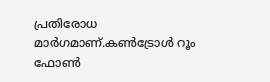പ്രതിരോധ മാര്‍ഗമാണ്.കണ്‍ട്രോള്‍ റൂം ഫോണ്‍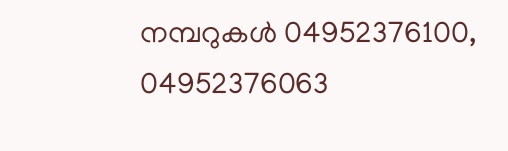നമ്പറുകള്‍ 04952376100, 04952376063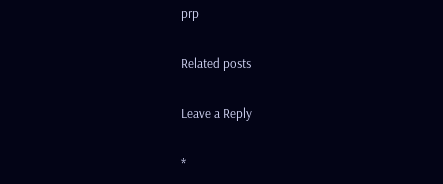prp

Related posts

Leave a Reply

*